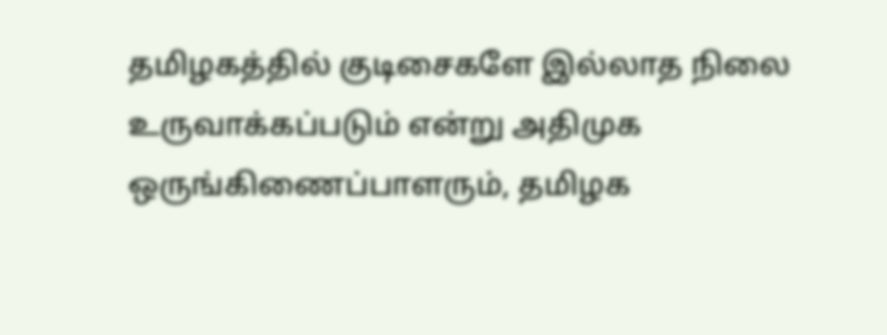தமிழகத்தில் குடிசைகளே இல்லாத நிலை உருவாக்கப்படும் என்று அதிமுக ஒருங்கிணைப்பாளரும், தமிழக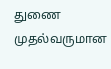துணை முதல்வருமான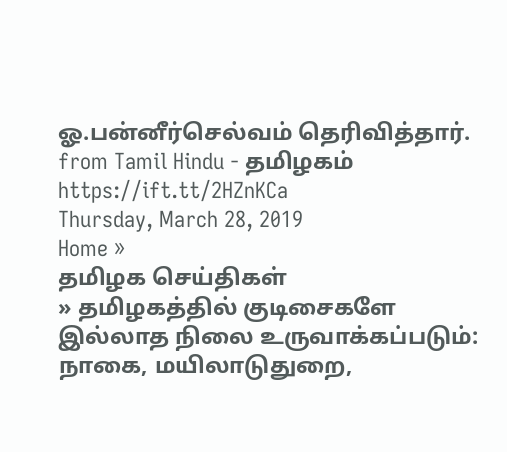ஓ.பன்னீர்செல்வம் தெரிவித்தார்.
from Tamil Hindu - தமிழகம் https://ift.tt/2HZnKCa
Thursday, March 28, 2019
Home »
தமிழக செய்திகள்
» தமிழகத்தில் குடிசைகளே இல்லாத நிலை உருவாக்கப்படும்: நாகை, மயிலாடுதுறை,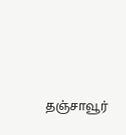தஞ்சாவூர்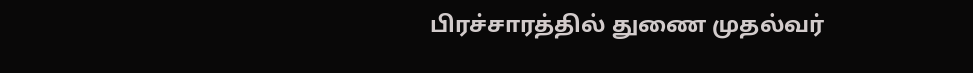பிரச்சாரத்தில் துணை முதல்வர்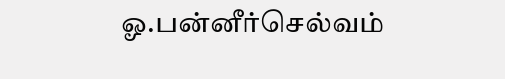ஓ.பன்னீர்செல்வம்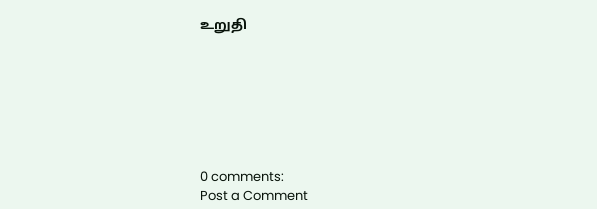உறுதி







0 comments:
Post a Comment